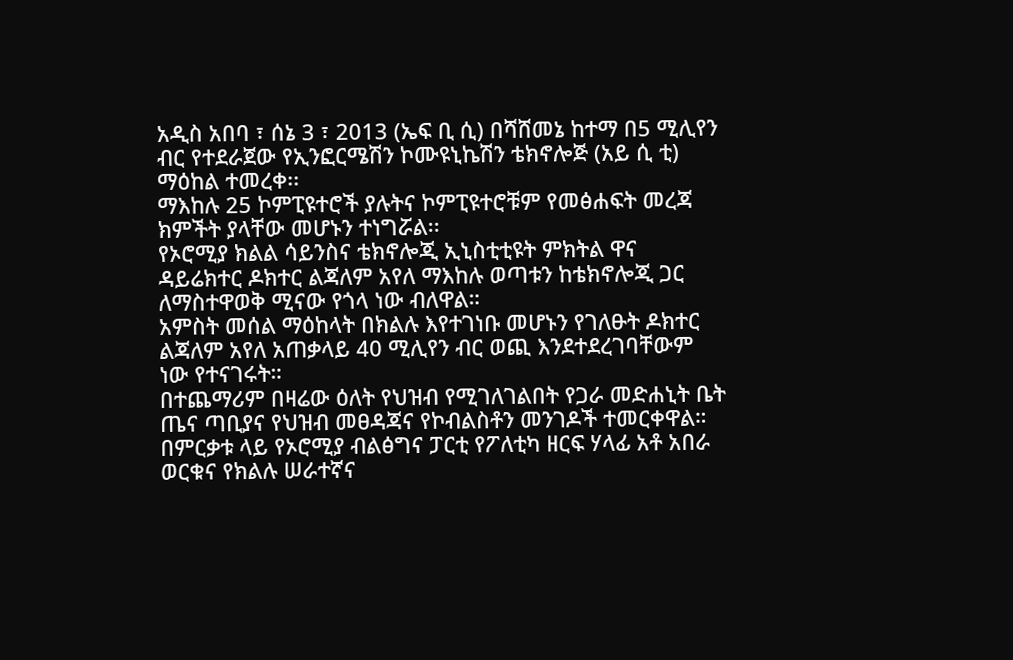አዲስ አበባ ፣ ሰኔ 3 ፣ 2013 (ኤፍ ቢ ሲ) በሻሸመኔ ከተማ በ5 ሚሊየን ብር የተደራጀው የኢንፎርሜሽን ኮሙዩኒኬሽን ቴክኖሎጅ (አይ ሲ ቲ) ማዕከል ተመረቀ፡፡
ማእከሉ 25 ኮምፒዩተሮች ያሉትና ኮምፒዩተሮቹም የመፅሐፍት መረጃ ክምችት ያላቸው መሆኑን ተነግሯል፡፡
የኦሮሚያ ክልል ሳይንስና ቴክኖሎጂ ኢኒስቲቲዩት ምክትል ዋና ዳይሬክተር ዶክተር ልጃለም አየለ ማእከሉ ወጣቱን ከቴክኖሎጂ ጋር ለማስተዋወቅ ሚናው የጎላ ነው ብለዋል።
አምስት መሰል ማዕከላት በክልሉ እየተገነቡ መሆኑን የገለፁት ዶክተር ልጃለም አየለ አጠቃላይ 40 ሚሊየን ብር ወጪ እንደተደረገባቸውም ነው የተናገሩት።
በተጨማሪም በዛሬው ዕለት የህዝብ የሚገለገልበት የጋራ መድሐኒት ቤት ጤና ጣቢያና የህዝብ መፀዳጃና የኮብልስቶን መንገዶች ተመርቀዋል።
በምርቃቱ ላይ የኦሮሚያ ብልፅግና ፓርቲ የፖለቲካ ዘርፍ ሃላፊ አቶ አበራ ወርቁና የክልሉ ሠራተኛና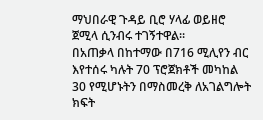ማህበራዊ ጉዳይ ቢሮ ሃላፊ ወይዘሮ ጀሚላ ሲንብሩ ተገኝተዋል።
በአጠቃላ በከተማው በ716 ሚሊየን ብር እየተሰሩ ካሉት 70 ፕሮጀክቶች መካከል 30 የሚሆኑትን በማስመረቅ ለአገልግሎት ክፍት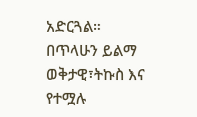አድርጓል።
በጥላሁን ይልማ
ወቅታዊ፣ትኩስ እና የተሟሉ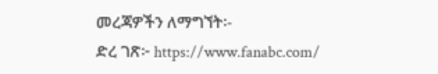መረጃዎችን ለማግኘት፡-
ድረ ገጽ፦ https://www.fanabc.com/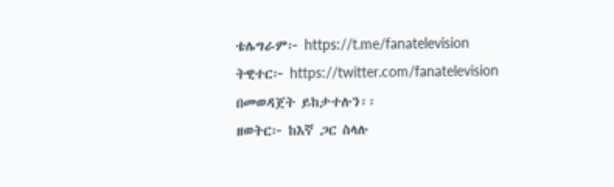ቴሌግራም፦ https://t.me/fanatelevision
ትዊተር፦ https://twitter.com/fanatelevision በመወዳጀት ይከታተሉን፡፡
ዘወትር፦ ከእኛ ጋር ስላሉ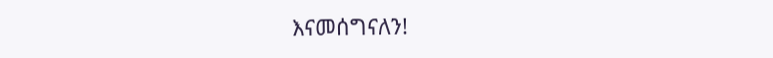እናመሰግናለን!